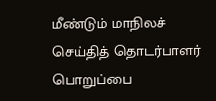மீண்டும் மாநிலச் செய்தித் தொடர்பாளர் பொறுப்பை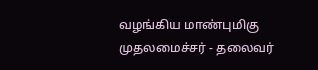வழங்கிய மாண்புமிகு முதலமைச்சர் - தலைவர்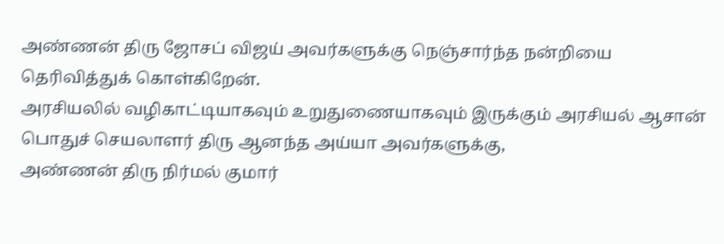அண்ணன் திரு ஜோசப் விஜய் அவர்களுக்கு நெஞ்சார்ந்த நன்றியை தெரிவித்துக் கொள்கிறேன்.
அரசியலில் வழிகாட்டியாகவும் உறுதுணையாகவும் இருக்கும் அரசியல் ஆசான்
பொதுச் செயலாளர் திரு ஆனந்த அய்யா அவர்களுக்கு,
அண்ணன் திரு நிர்மல் குமார்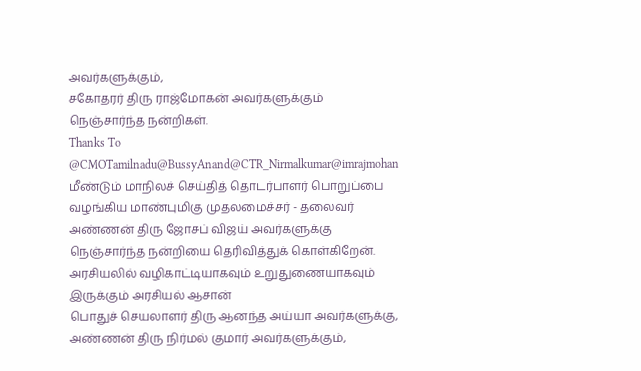அவர்களுக்கும்,
சகோதரர் திரு ராஜ்மோகன் அவர்களுக்கும் நெஞ்சார்ந்த நன்றிகள்.
Thanks To
@CMOTamilnadu@BussyAnand@CTR_Nirmalkumar@imrajmohan
மீண்டும் மாநிலச் செய்தித் தொடர்பாளர் பொறுப்பை வழங்கிய மாண்புமிகு முதலமைச்சர் - தலைவர் அண்ணன் திரு ஜோசப் விஜய் அவர்களுக்கு நெஞ்சார்ந்த நன்றியை தெரிவித்துக் கொள்கிறேன்.
அரசியலில் வழிகாட்டியாகவும் உறுதுணையாகவும் இருக்கும் அரசியல் ஆசான்
பொதுச் செயலாளர் திரு ஆனந்த அய்யா அவர்களுக்கு,
அண்ணன் திரு நிர்மல் குமார் அவர்களுக்கும்,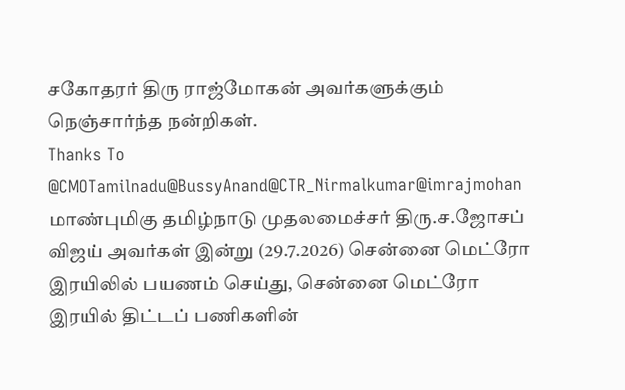சகோதரர் திரு ராஜ்மோகன் அவர்களுக்கும் நெஞ்சார்ந்த நன்றிகள்.
Thanks To
@CMOTamilnadu@BussyAnand@CTR_Nirmalkumar@imrajmohan
மாண்புமிகு தமிழ்நாடு முதலமைச்சர் திரு.ச.ஜோசப் விஜய் அவர்கள் இன்று (29.7.2026) சென்னை மெட்ரோ இரயிலில் பயணம் செய்து, சென்னை மெட்ரோ இரயில் திட்டப் பணிகளின்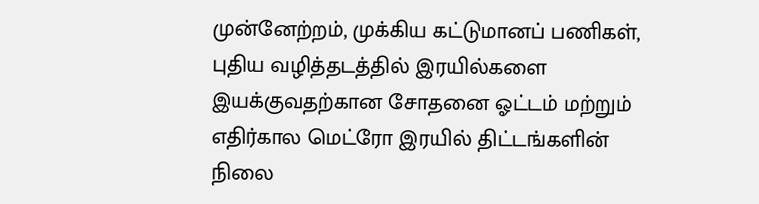முன்னேற்றம், முக்கிய கட்டுமானப் பணிகள், புதிய வழித்தடத்தில் இரயில்களை இயக்குவதற்கான சோதனை ஓட்டம் மற்றும் எதிர்கால மெட்ரோ இரயில் திட்டங்களின் நிலை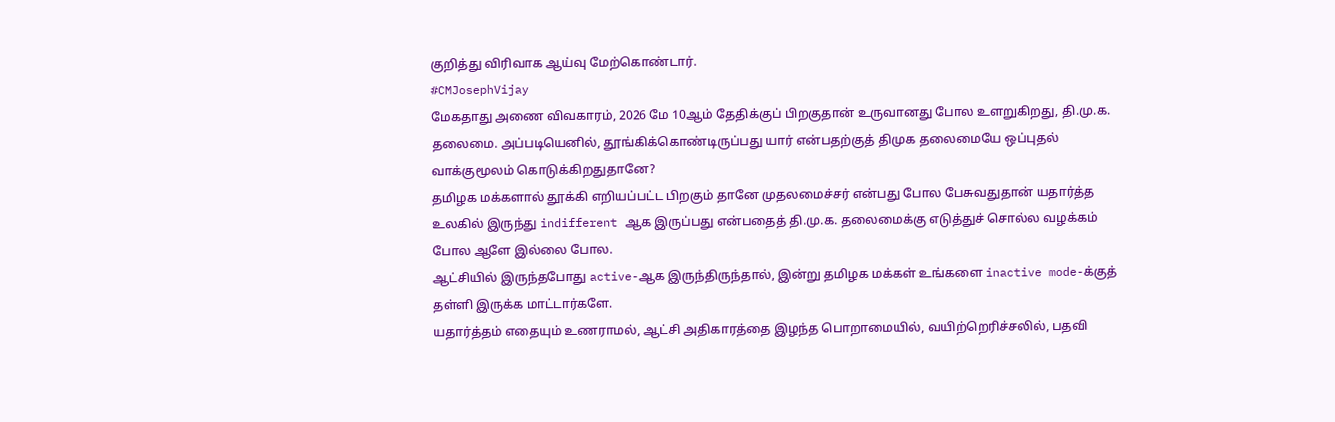குறித்து விரிவாக ஆய்வு மேற்கொண்டார்.
#CMJosephVijay
மேகதாது அணை விவகாரம், 2026 மே 10ஆம் தேதிக்குப் பிறகுதான் உருவானது போல உளறுகிறது, தி.மு.க. தலைமை. அப்படியெனில், தூங்கிக்கொண்டிருப்பது யார் என்பதற்குத் திமுக தலைமையே ஒப்புதல் வாக்குமூலம் கொடுக்கிறதுதானே?
தமிழக மக்களால் தூக்கி எறியப்பட்ட பிறகும் தானே முதலமைச்சர் என்பது போல பேசுவதுதான் யதார்த்த உலகில் இருந்து indifferent ஆக இருப்பது என்பதைத் தி.மு.க. தலைமைக்கு எடுத்துச் சொல்ல வழக்கம் போல ஆளே இல்லை போல.
ஆட்சியில் இருந்தபோது active-ஆக இருந்திருந்தால், இன்று தமிழக மக்கள் உங்களை inactive mode-க்குத் தள்ளி இருக்க மாட்டார்களே.
யதார்த்தம் எதையும் உணராமல், ஆட்சி அதிகாரத்தை இழந்த பொறாமையில், வயிற்றெரிச்சலில், பதவி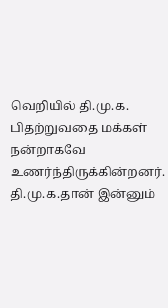வெறியில் தி.மு.க. பிதற்றுவதை மக்கள் நன்றாகவே உணர்ந்திருக்கின்றனர். தி.மு.க.தான் இன்னும்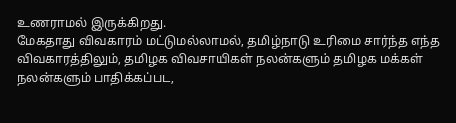உணராமல் இருக்கிறது.
மேகதாது விவகாரம் மட்டுமல்லாமல், தமிழ்நாடு உரிமை சார்ந்த எந்த விவகாரத்திலும், தமிழக விவசாயிகள் நலன்களும் தமிழக மக்கள் நலன்களும் பாதிக்கப்பட,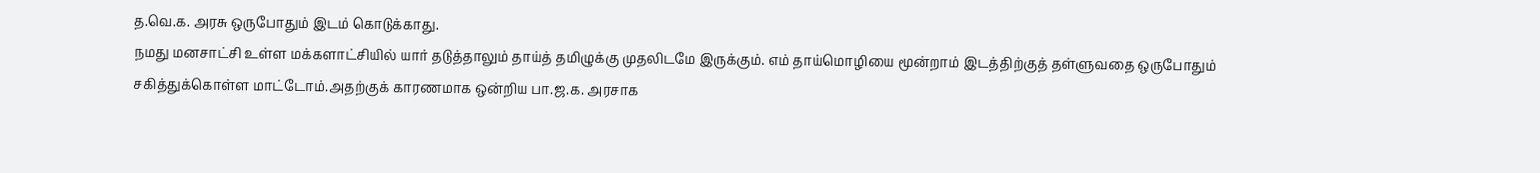த.வெ.க. அரசு ஒருபோதும் இடம் கொடுக்காது.
நமது மனசாட்சி உள்ள மக்களாட்சியில் யார் தடுத்தாலும் தாய்த் தமிழுக்கு முதலிடமே இருக்கும். எம் தாய்மொழியை மூன்றாம் இடத்திற்குத் தள்ளுவதை ஒருபோதும் சகித்துக்கொள்ள மாட்டோம்.அதற்குக் காரணமாக ஒன்றிய பா.ஜ.க. அரசாக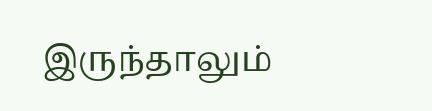இருந்தாலும்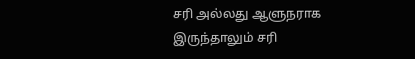சரி அல்லது ஆளுநராக இருந்தாலும் சரி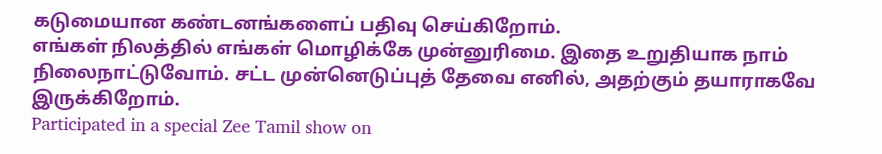கடுமையான கண்டனங்களைப் பதிவு செய்கிறோம்.
எங்கள் நிலத்தில் எங்கள் மொழிக்கே முன்னுரிமை. இதை உறுதியாக நாம் நிலைநாட்டுவோம். சட்ட முன்னெடுப்புத் தேவை எனில், அதற்கும் தயாராகவே இருக்கிறோம்.
Participated in a special Zee Tamil show on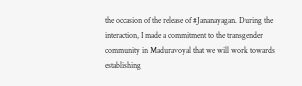the occasion of the release of #Jananayagan. During the interaction, I made a commitment to the transgender community in Maduravoyal that we will work towards establishing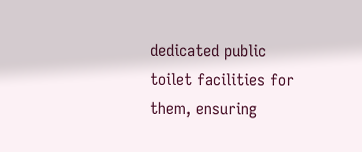dedicated public toilet facilities for them, ensuring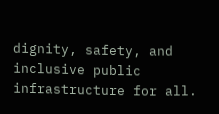dignity, safety, and inclusive public infrastructure for all.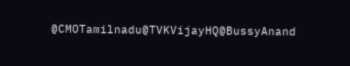@CMOTamilnadu@TVKVijayHQ@BussyAnand